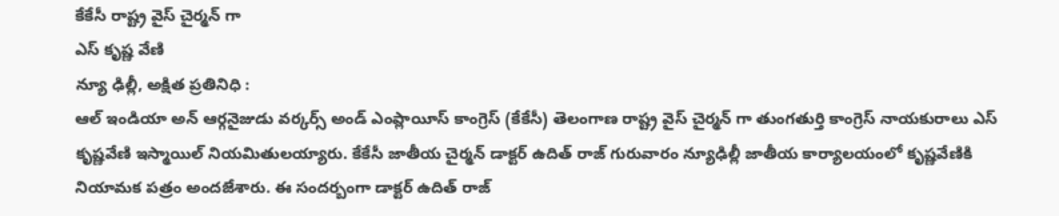కేకేసీ రాష్ట్ర వైస్ చైర్మన్ గా
ఎస్ కృష్ణ వేణి
న్యూ ఢిల్లీ, అక్షిత ప్రతినిధి :
ఆల్ ఇండియా అన్ ఆర్గనైజుడు వర్కర్స్ అండ్ ఎంప్లాయీస్ కాంగ్రెస్ (కేకేసీ) తెలంగాణ రాష్ట్ర వైస్ చైర్మన్ గా తుంగతుర్తి కాంగ్రెస్ నాయకురాలు ఎస్ కృష్ణవేణి ఇస్మాయిల్ నియమితులయ్యారు. కేకేసీ జాతీయ చైర్మన్ డాక్టర్ ఉదిత్ రాజ్ గురువారం న్యూఢిల్లీ జాతీయ కార్యాలయంలో కృష్ణవేణికి నియామక పత్రం అందజేశారు. ఈ సందర్బంగా డాక్టర్ ఉదిత్ రాజ్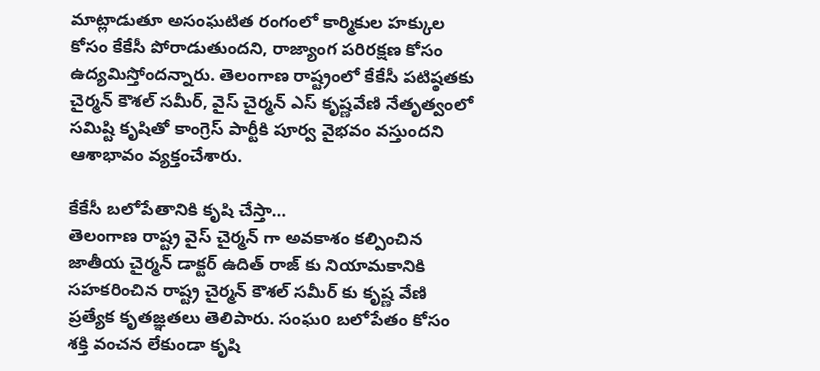మాట్లాడుతూ అసంఘటిత రంగంలో కార్మికుల హక్కుల కోసం కేకేసీ పోరాడుతుందని, రాజ్యాంగ పరిరక్షణ కోసం ఉద్యమిస్తోందన్నారు. తెలంగాణ రాష్ట్రంలో కేకేసీ పటిష్ఠతకు చైర్మన్ కౌశల్ సమీర్, వైస్ చైర్మన్ ఎస్ కృష్ణవేణి నేతృత్వంలో సమిష్టి కృషితో కాంగ్రెస్ పార్టీకి పూర్వ వైభవం వస్తుందని ఆశాభావం వ్యక్తంచేశారు.

కేకేసీ బలోపేతానికి కృషి చేస్తా…
తెలంగాణ రాష్ట్ర వైస్ చైర్మన్ గా అవకాశం కల్పించిన జాతీయ చైర్మన్ డాక్టర్ ఉదిత్ రాజ్ కు నియామకానికి సహకరించిన రాష్ట్ర చైర్మన్ కౌశల్ సమీర్ కు కృష్ణ వేణి ప్రత్యేక కృతజ్ఞతలు తెలిపారు. సంఘo బలోపేతం కోసం శక్తి వంచన లేకుండా కృషి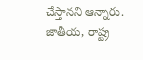చేస్తానని ఆన్నారు. జాతీయ, రాష్ట్ర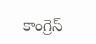కాంగ్రెస్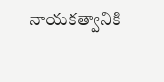నాయకత్వానికి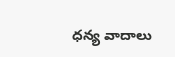ధన్య వాదాలు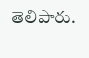తెలిపారు.